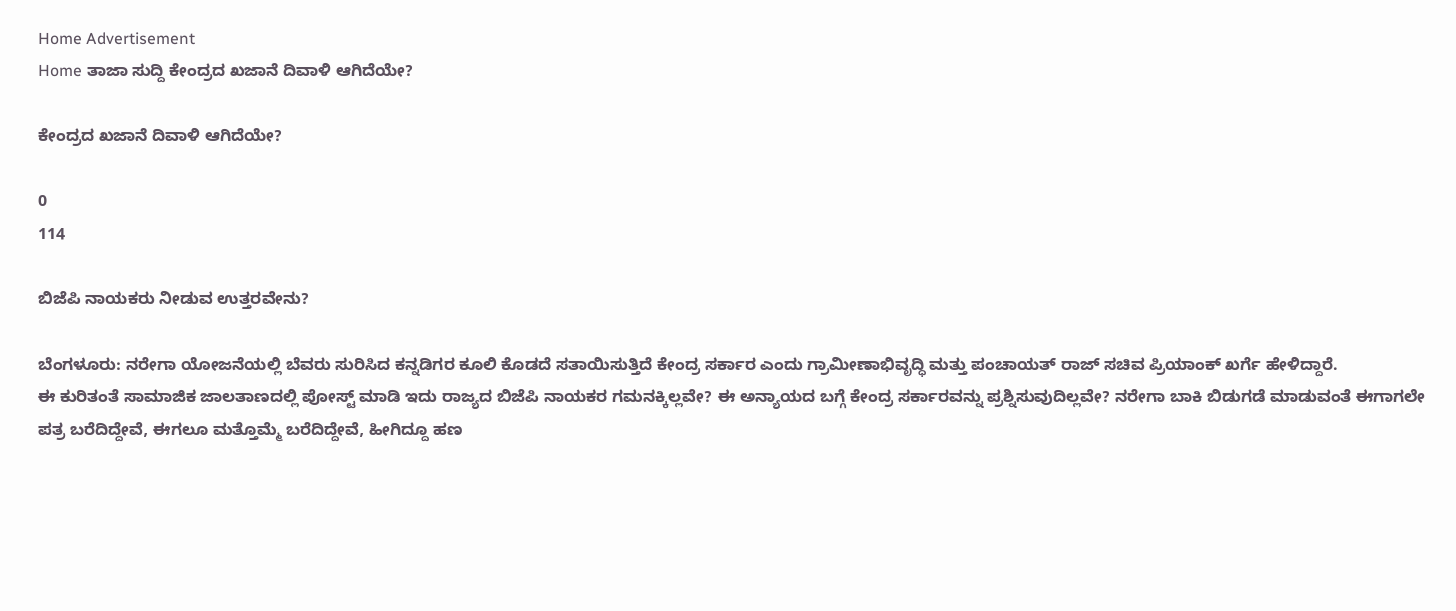Home Advertisement
Home ತಾಜಾ ಸುದ್ದಿ ಕೇಂದ್ರದ ಖಜಾನೆ ದಿವಾಳಿ ಆಗಿದೆಯೇ?

ಕೇಂದ್ರದ ಖಜಾನೆ ದಿವಾಳಿ ಆಗಿದೆಯೇ?

0
114

ಬಿಜೆಪಿ ನಾಯಕರು ನೀಡುವ ಉತ್ತರವೇನು?

ಬೆಂಗಳೂರು: ನರೇಗಾ ಯೋಜನೆಯಲ್ಲಿ ಬೆವರು ಸುರಿಸಿದ ಕನ್ನಡಿಗರ ಕೂಲಿ ಕೊಡದೆ ಸತಾಯಿಸುತ್ತಿದೆ ಕೇಂದ್ರ ಸರ್ಕಾರ ಎಂದು ಗ್ರಾಮೀಣಾಭಿವೃದ್ಧಿ ಮತ್ತು ಪಂಚಾಯತ್ ರಾಜ್ ಸಚಿವ ಪ್ರಿಯಾಂಕ್ ಖರ್ಗೆ ಹೇಳಿದ್ದಾರೆ.
ಈ ಕುರಿತಂತೆ ಸಾಮಾಜಿಕ ಜಾಲತಾಣದಲ್ಲಿ ಪೋಸ್ಟ್‌ ಮಾಡಿ ಇದು ರಾಜ್ಯದ ಬಿಜೆಪಿ ನಾಯಕರ ಗಮನಕ್ಕಿಲ್ಲವೇ? ಈ ಅನ್ಯಾಯದ ಬಗ್ಗೆ ಕೇಂದ್ರ ಸರ್ಕಾರವನ್ನು ಪ್ರಶ್ನಿಸುವುದಿಲ್ಲವೇ? ನರೇಗಾ ಬಾಕಿ ಬಿಡುಗಡೆ ಮಾಡುವಂತೆ ಈಗಾಗಲೇ ಪತ್ರ ಬರೆದಿದ್ದೇವೆ, ಈಗಲೂ ಮತ್ತೊಮ್ಮೆ ಬರೆದಿದ್ದೇವೆ, ಹೀಗಿದ್ದೂ ಹಣ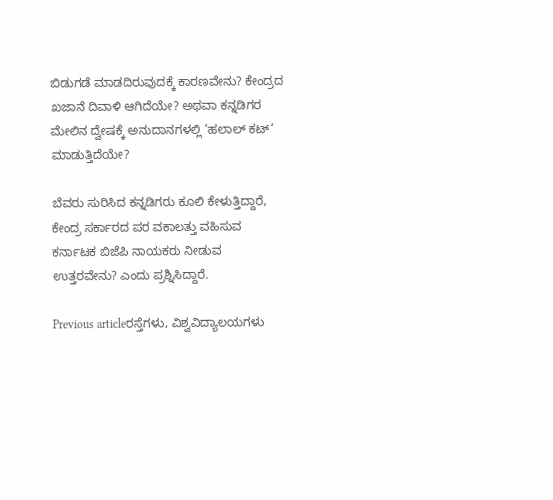ಬಿಡುಗಡೆ ಮಾಡದಿರುವುದಕ್ಕೆ ಕಾರಣವೇನು? ಕೇಂದ್ರದ ಖಜಾನೆ ದಿವಾಳಿ ಆಗಿದೆಯೇ? ಅಥವಾ ಕನ್ನಡಿಗರ ಮೇಲಿನ ದ್ವೇಷಕ್ಕೆ ಅನುದಾನಗಳಲ್ಲಿ ‘ಹಲಾಲ್ ಕಟ್‘ ಮಾಡುತ್ತಿದೆಯೇ?

ಬೆವರು ಸುರಿಸಿದ ಕನ್ನಡಿಗರು ಕೂಲಿ ಕೇಳುತ್ತಿದ್ದಾರೆ, ಕೇಂದ್ರ ಸರ್ಕಾರದ ಪರ ವಕಾಲತ್ತು ವಹಿಸುವ ಕರ್ನಾಟಕ ಬಿಜೆಪಿ ನಾಯಕರು ನೀಡುವ ಉತ್ತರವೇನು? ಎಂದು ಪ್ರಶ್ನಿಸಿದ್ದಾರೆ.

Previous articleರಸ್ತೆಗಳು, ವಿಶ್ವವಿದ್ಯಾಲಯಗಳು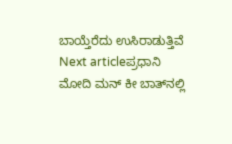ಬಾಯ್ತೆರೆದು ಉಸಿರಾಡುತ್ತಿವೆ
Next articleಪ್ರಧಾನಿ ಮೋದಿ ಮನ್ ಕೀ ಬಾತ್‌ನಲ್ಲಿ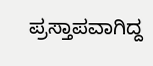ಪ್ರಸ್ತಾಪವಾಗಿದ್ದ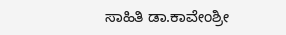ಸಾಹಿತಿ ಡಾ.ಕಾವೇಂಶ್ರೀ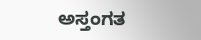ಅಸ್ತಂಗತ